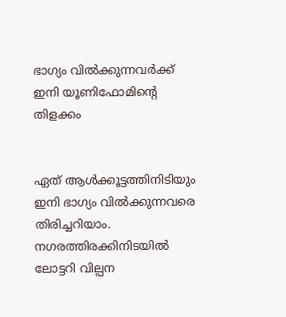ഭാഗ്യം വില്‍ക്കുന്നവര്‍ക്ക് ഇനി യൂണിഫോമിന്റെ തിളക്കം


ഏത് ആള്‍ക്കൂട്ടത്തിനിടിയും ഇനി ഭാഗ്യം വില്‍ക്കുന്നവരെ തിരിച്ചറിയാം. നഗരത്തിരക്കിനിടയില്‍ ലോട്ടറി വില്പന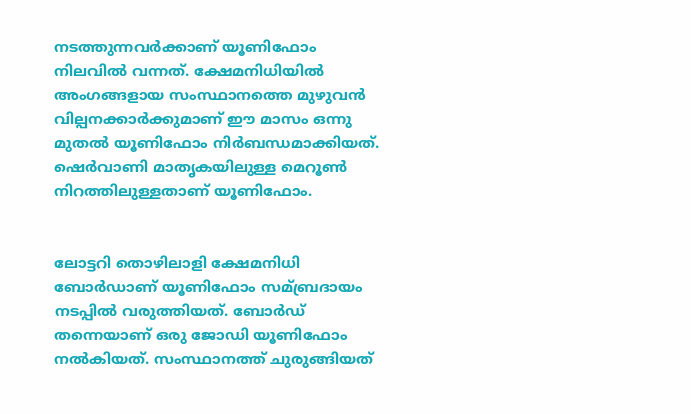നടത്തുന്നവര്‍ക്കാണ് യൂണിഫോം നിലവില്‍ വന്നത്. ക്ഷേമനിധിയില്‍ അംഗങ്ങളായ സംസ്ഥാനത്തെ മുഴുവന്‍ വില്പനക്കാര്‍ക്കുമാണ് ഈ മാസം ഒന്നു മുതല്‍ യൂണിഫോം നിര്‍ബന്ധമാക്കിയത്. ഷെര്‍വാണി മാതൃകയിലുള്ള മെറൂണ്‍ നിറത്തിലുള്ളതാണ് യൂണിഫോം.


ലോട്ടറി തൊഴിലാളി ക്ഷേമനിധി ബോര്‍ഡാണ് യൂണിഫോം സമ്ബ്രദായം നടപ്പില്‍ വരുത്തിയത്. ബോര്‍ഡ് തന്നെയാണ് ഒരു ജോഡി യൂണിഫോം നല്‍കിയത്. സംസ്ഥാനത്ത് ചുരുങ്ങിയത്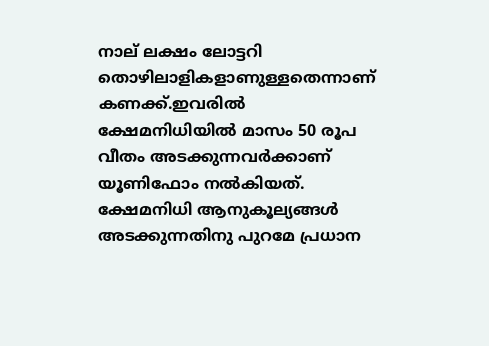നാല് ലക്ഷം ലോട്ടറി തൊഴിലാളികളാണുള്ളതെന്നാണ് കണക്ക്.ഇവരില്‍ ക്ഷേമനിധിയില്‍ മാസം 50 രൂപ വീതം അടക്കുന്നവര്‍ക്കാണ് യൂണിഫോം നല്‍കിയത്. ക്ഷേമനിധി ആനുകൂല്യങ്ങള്‍ അടക്കുന്നതിനു പുറമേ പ്രധാന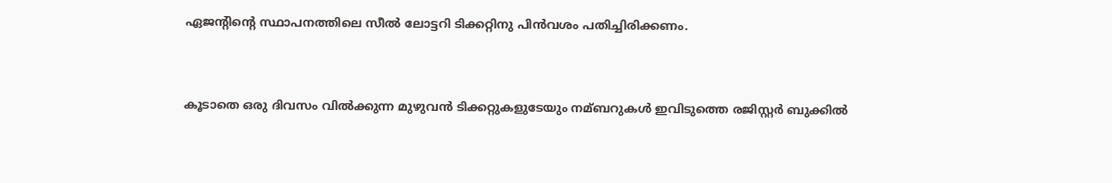ഏജന്റിന്റെ സ്ഥാപനത്തിലെ സീല്‍ ലോട്ടറി ടിക്കറ്റിനു പിന്‍വശം പതിച്ചിരിക്കണം.


കൂടാതെ ഒരു ദിവസം വില്‍ക്കുന്ന മുഴുവന്‍ ടിക്കറ്റുകളുടേയും നമ്ബറുകള്‍ ഇവിടുത്തെ രജിസ്റ്റര്‍ ബുക്കില്‍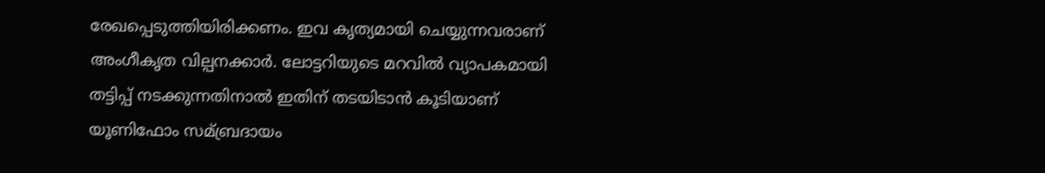രേഖപ്പെടുത്തിയിരിക്കണം. ഇവ കൃത്യമായി ചെയ്യുന്നവരാണ് അംഗീകൃത വില്പനക്കാര്‍. ലോട്ടറിയുടെ മറവില്‍ വ്യാപകമായി തട്ടിപ്പ് നടക്കുന്നതിനാല്‍ ഇതിന് തടയിടാന്‍ കൂടിയാണ് യൂണിഫോം സമ്ബ്രദായം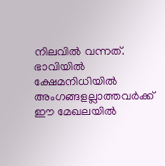നിലവില്‍ വന്നത്. ഭാവിയില്‍ ക്ഷേമനിധിയില്‍ അംഗങ്ങളല്ലാത്തവര്‍ക്ക് ഈ മേഖലയില്‍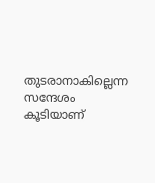തുടരാനാകില്ലെന്ന സന്ദേശം കൂടിയാണ്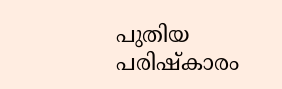പുതിയ പരിഷ്കാരം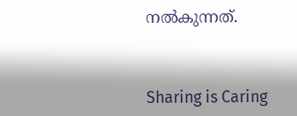നല്‍കുന്നത്.



Sharing is Caring